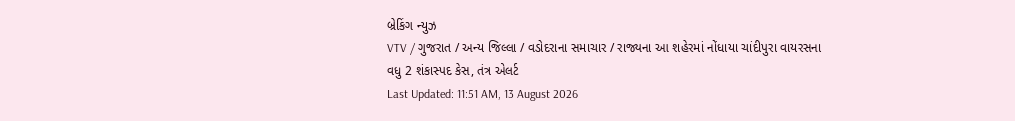બ્રેકિંગ ન્યુઝ
VTV / ગુજરાત / અન્ય જિલ્લા / વડોદરાના સમાચાર / રાજ્યના આ શહેરમાં નોંધાયા ચાંદીપુરા વાયરસના વધુ 2 શંકાસ્પદ કેસ, તંત્ર એલર્ટ
Last Updated: 11:51 AM, 13 August 2026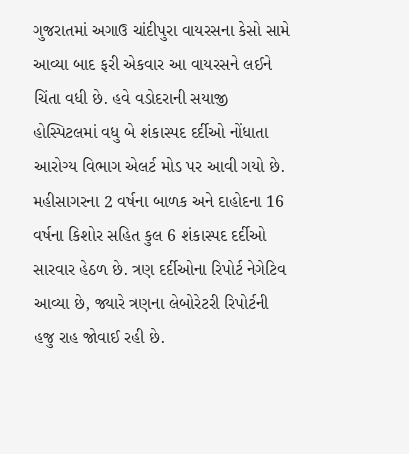ગુજરાતમાં અગાઉ ચાંદીપુરા વાયરસના કેસો સામે આવ્યા બાદ ફરી એકવાર આ વાયરસને લઈને ચિંતા વધી છે. હવે વડોદરાની સયાજી હોસ્પિટલમાં વધુ બે શંકાસ્પદ દર્દીઓ નોંધાતા આરોગ્ય વિભાગ એલર્ટ મોડ પર આવી ગયો છે. મહીસાગરના 2 વર્ષના બાળક અને દાહોદના 16 વર્ષના કિશોર સહિત કુલ 6 શંકાસ્પદ દર્દીઓ સારવાર હેઠળ છે. ત્રણ દર્દીઓના રિપોર્ટ નેગેટિવ આવ્યા છે, જ્યારે ત્રણના લેબોરેટરી રિપોર્ટની હજુ રાહ જોવાઈ રહી છે.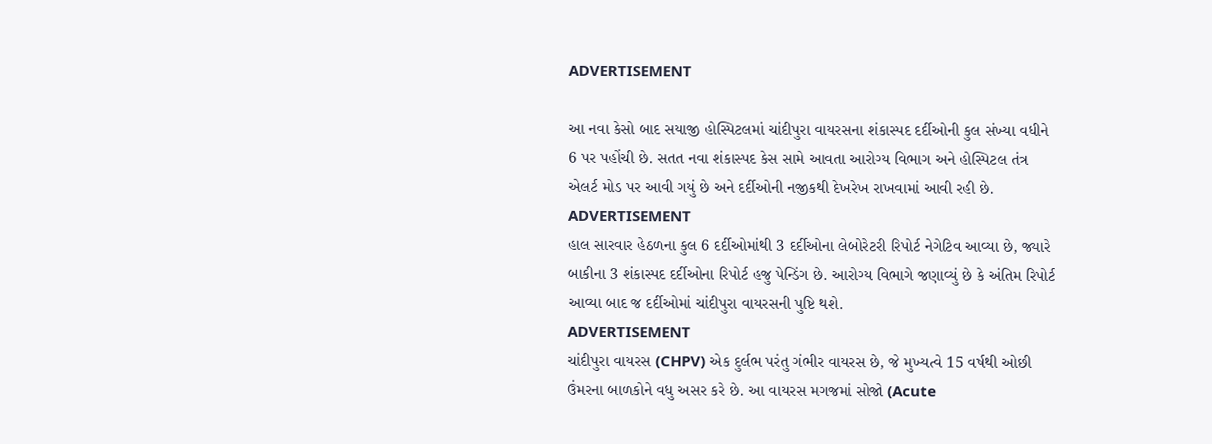ADVERTISEMENT

આ નવા કેસો બાદ સયાજી હોસ્પિટલમાં ચાંદીપુરા વાયરસના શંકાસ્પદ દર્દીઓની કુલ સંખ્યા વધીને 6 પર પહોંચી છે. સતત નવા શંકાસ્પદ કેસ સામે આવતા આરોગ્ય વિભાગ અને હોસ્પિટલ તંત્ર એલર્ટ મોડ પર આવી ગયું છે અને દર્દીઓની નજીકથી દેખરેખ રાખવામાં આવી રહી છે.
ADVERTISEMENT
હાલ સારવાર હેઠળના કુલ 6 દર્દીઓમાંથી 3 દર્દીઓના લેબોરેટરી રિપોર્ટ નેગેટિવ આવ્યા છે, જ્યારે બાકીના 3 શંકાસ્પદ દર્દીઓના રિપોર્ટ હજુ પેન્ડિંગ છે. આરોગ્ય વિભાગે જણાવ્યું છે કે અંતિમ રિપોર્ટ આવ્યા બાદ જ દર્દીઓમાં ચાંદીપુરા વાયરસની પુષ્ટિ થશે.
ADVERTISEMENT
ચાંદીપુરા વાયરસ (CHPV) એક દુર્લભ પરંતુ ગંભીર વાયરસ છે, જે મુખ્યત્વે 15 વર્ષથી ઓછી ઉંમરના બાળકોને વધુ અસર કરે છે. આ વાયરસ મગજમાં સોજો (Acute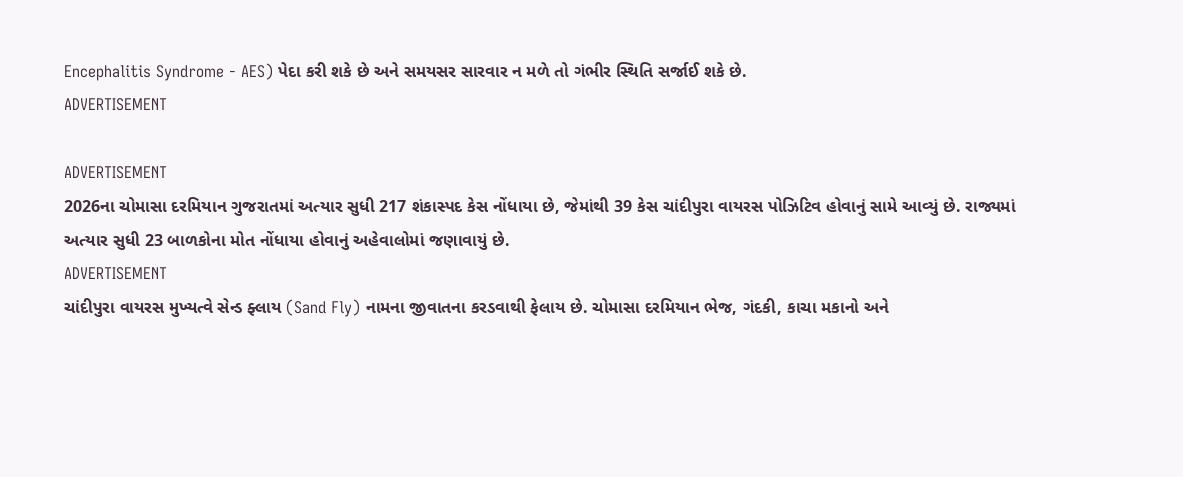Encephalitis Syndrome - AES) પેદા કરી શકે છે અને સમયસર સારવાર ન મળે તો ગંભીર સ્થિતિ સર્જાઈ શકે છે.
ADVERTISEMENT

ADVERTISEMENT
2026ના ચોમાસા દરમિયાન ગુજરાતમાં અત્યાર સુધી 217 શંકાસ્પદ કેસ નોંધાયા છે, જેમાંથી 39 કેસ ચાંદીપુરા વાયરસ પોઝિટિવ હોવાનું સામે આવ્યું છે. રાજ્યમાં અત્યાર સુધી 23 બાળકોના મોત નોંધાયા હોવાનું અહેવાલોમાં જણાવાયું છે.
ADVERTISEMENT
ચાંદીપુરા વાયરસ મુખ્યત્વે સેન્ડ ફ્લાય (Sand Fly) નામના જીવાતના કરડવાથી ફેલાય છે. ચોમાસા દરમિયાન ભેજ, ગંદકી, કાચા મકાનો અને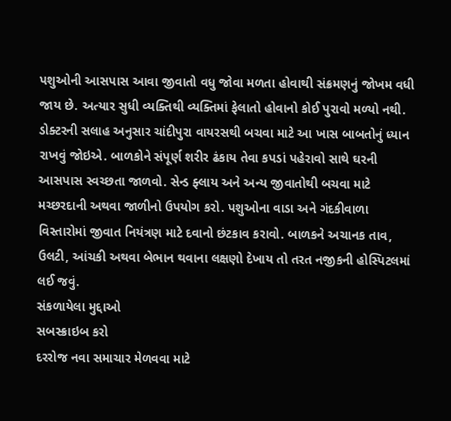પશુઓની આસપાસ આવા જીવાતો વધુ જોવા મળતા હોવાથી સંક્રમણનું જોખમ વધી જાય છે. અત્યાર સુધી વ્યક્તિથી વ્યક્તિમાં ફેલાતો હોવાનો કોઈ પુરાવો મળ્યો નથી.
ડોક્ટરની સલાહ અનુસાર ચાંદીપુરા વાયરસથી બચવા માટે આ ખાસ બાબતોનું ધ્યાન રાખવું જોઇએ. બાળકોને સંપૂર્ણ શરીર ઢંકાય તેવા કપડાં પહેરાવો સાથે ઘરની આસપાસ સ્વચ્છતા જાળવો. સેન્ડ ફ્લાય અને અન્ય જીવાતોથી બચવા માટે મચ્છરદાની અથવા જાળીનો ઉપયોગ કરો. પશુઓના વાડા અને ગંદકીવાળા વિસ્તારોમાં જીવાત નિયંત્રણ માટે દવાનો છંટકાવ કરાવો. બાળકને અચાનક તાવ, ઉલટી, આંચકી અથવા બેભાન થવાના લક્ષણો દેખાય તો તરત નજીકની હોસ્પિટલમાં લઈ જવું.
સંકળાયેલા મુદ્દાઓ
સબસ્ક્રાઇબ કરો
દરરોજ નવા સમાચાર મેળવવા માટે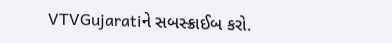VTVGujaratiને સબસ્ક્રાઈબ કરો.